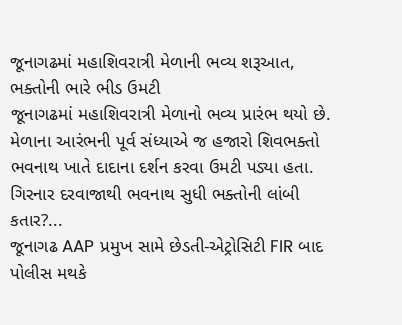જૂનાગઢમાં મહાશિવરાત્રી મેળાની ભવ્ય શરૂઆત, ભક્તોની ભારે ભીડ ઉમટી
જૂનાગઢમાં મહાશિવરાત્રી મેળાનો ભવ્ય પ્રારંભ થયો છે. મેળાના આરંભની પૂર્વ સંધ્યાએ જ હજારો શિવભક્તો ભવનાથ ખાતે દાદાના દર્શન કરવા ઉમટી પડ્યા હતા. ગિરનાર દરવાજાથી ભવનાથ સુધી ભક્તોની લાંબી કતાર?...
જૂનાગઢ AAP પ્રમુખ સામે છેડતી-એટ્રોસિટી FIR બાદ પોલીસ મથકે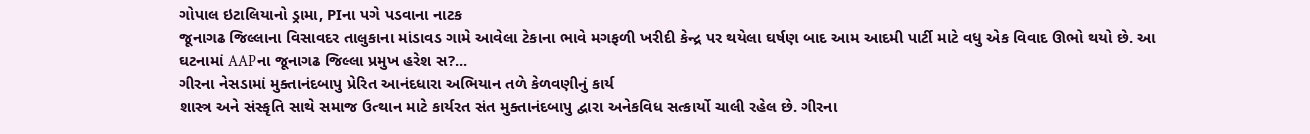ગોપાલ ઇટાલિયાનો ડ્રામા, PIના પગે પડવાના નાટક
જૂનાગઢ જિલ્લાના વિસાવદર તાલુકાના માંડાવડ ગામે આવેલા ટેકાના ભાવે મગફળી ખરીદી કેન્દ્ર પર થયેલા ઘર્ષણ બાદ આમ આદમી પાર્ટી માટે વધુ એક વિવાદ ઊભો થયો છે. આ ઘટનામાં AAPના જૂનાગઢ જિલ્લા પ્રમુખ હરેશ સ?...
ગીરના નેસડામાં મુક્તાનંદબાપુ પ્રેરિત આનંદધારા અભિયાન તળે કેળવણીનું કાર્ય
શાસ્ત્ર અને સંસ્કૃતિ સાથે સમાજ ઉત્થાન માટે કાર્યરત સંત મુક્તાનંદબાપુ દ્વારા અનેકવિધ સત્કાર્યો ચાલી રહેલ છે. ગીરના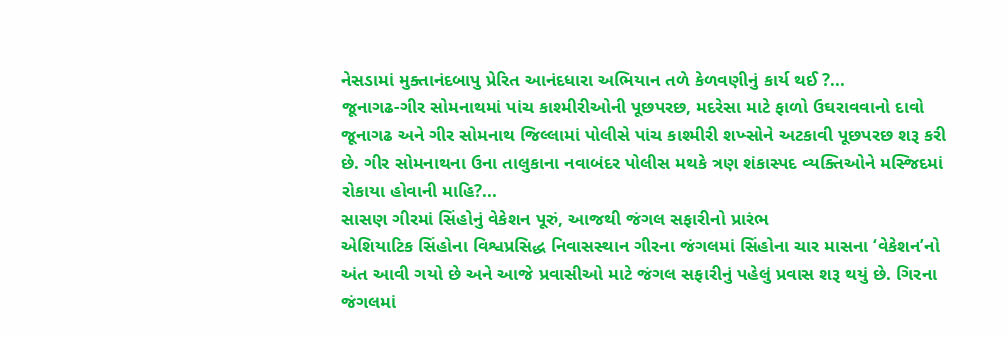નેસડામાં મુક્તાનંદબાપુ પ્રેરિત આનંદધારા અભિયાન તળે કેળવણીનું કાર્ય થઈ ?...
જૂનાગઢ-ગીર સોમનાથમાં પાંચ કાશ્મીરીઓની પૂછપરછ, મદરેસા માટે ફાળો ઉઘરાવવાનો દાવો
જૂનાગઢ અને ગીર સોમનાથ જિલ્લામાં પોલીસે પાંચ કાશ્મીરી શખ્સોને અટકાવી પૂછપરછ શરૂ કરી છે. ગીર સોમનાથના ઉના તાલુકાના નવાબંદર પોલીસ મથકે ત્રણ શંકાસ્પદ વ્યક્તિઓને મસ્જિદમાં રોકાયા હોવાની માહિ?...
સાસણ ગીરમાં સિંહોનું વેકેશન પૂરું, આજથી જંગલ સફારીનો પ્રારંભ
એશિયાટિક સિંહોના વિશ્વપ્રસિદ્ધ નિવાસસ્થાન ગીરના જંગલમાં સિંહોના ચાર માસના ‘વેકેશન’નો અંત આવી ગયો છે અને આજે પ્રવાસીઓ માટે જંગલ સફારીનું પહેલું પ્રવાસ શરૂ થયું છે. ગિરના જંગલમાં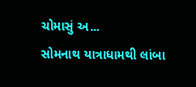ચોમાસું અ...
સોમનાથ યાત્રાધામથી લાંબા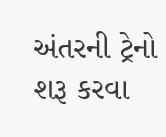અંતરની ટ્રેનો શરૂ કરવા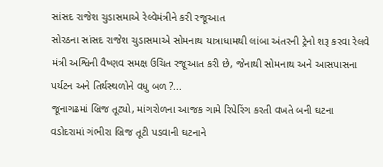સાંસદ રાજેશ ચુડાસમાએ રેલ્વેમંત્રીને કરી રજૂઆત
સોરઠના સાંસદ રાજેશ ચુડાસમાએ સોમનાથ યાત્રાધામથી લાંબા અંતરની ટ્રેનો શરૂ કરવા રેલવે મંત્રી અશ્વિની વૈષ્ણવ સમક્ષ ઉચિત રજૂઆત કરી છે, જેનાથી સોમનાથ અને આસપાસના પર્યટન અને તિર્થસ્થળોને વધુ બળ ?...
જૂનાગઢમાં બ્રિજ તૂટ્યો, માંગરોળના આજક ગામે રિપેરિંગ કરતી વખતે બની ઘટના
વડોદરામાં ગંભીરા બ્રિજ તૂટી પડવાની ઘટનાને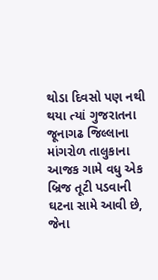થોડા દિવસો પણ નથી થયા ત્યાં ગુજરાતના જૂનાગઢ જિલ્લાના માંગરોળ તાલુકાના આજક ગામે વધુ એક બ્રિજ તૂટી પડવાની ઘટના સામે આવી છે, જેના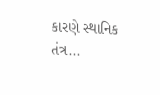કારણે સ્થાનિક તંત્ર...